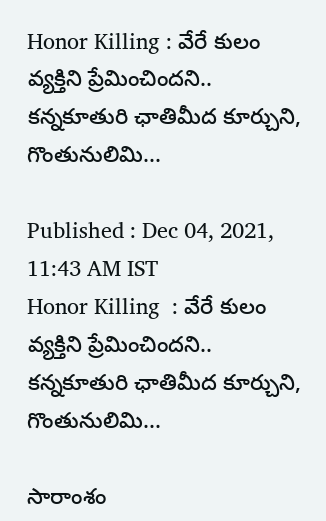Honor Killing : వేరే కులం వ్యక్తిని ప్రేమించిందని.. కన్నకూతురి ఛాతిమీద కూర్చుని, గొంతునులిమి...

Published : Dec 04, 2021, 11:43 AM IST
Honor Killing  : వేరే కులం వ్యక్తిని ప్రేమించిందని.. కన్నకూతురి ఛాతిమీద కూర్చుని, గొంతునులిమి...

సారాంశం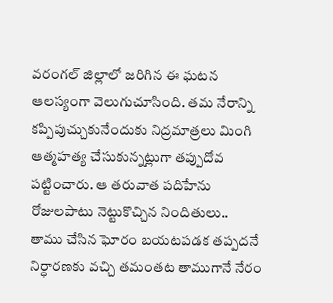వరంగల్ జిల్లాలో జరిగిన ఈ ఘటన ఆలస్యంగా వెలుగుచూసింది. తమ నేరాన్ని కప్పిపుచ్చుకునేందుకు నిద్రమాత్రలు మింగి ఆత్మహత్య చేసుకున్నట్లుగా తప్పుదోవ పట్టించారు. ఆ తరువాత పదిహేను రోజులపాటు నెట్టుకొచ్చిన నిందితులు.. తాము చేసిన ఘోరం బయటపడక తప్పదనే నిర్ధారణకు వచ్చి తమంతట తాముగానే నేరం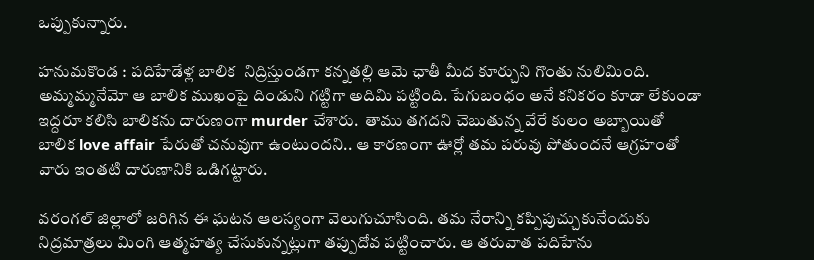ఒప్పుకున్నారు.

హనుమకొండ : పదిహేడేళ్ల బాలిక  నిద్రిస్తుండగా కన్నతల్లి ఆమె ఛాతీ మీద కూర్చుని గొంతు నులిమింది.  అమ్మమ్మనేమో ఆ బాలిక ముఖంపై దిండుని గట్టిగా అదిమి పట్టింది. పేగుబంధం అనే కనికరం కూడా లేకుండా ఇద్దరూ కలిసి బాలికను దారుణంగా murder చేశారు.  తాము తగదని చెబుతున్న వేరే కులం అబ్బాయితో బాలిక love affair పేరుతో చనువుగా ఉంటుందని.. ఆ కారణంగా ఊర్లో తమ పరువు పోతుందనే ఆగ్రహంతో వారు ఇంతటి దారుణానికి ఒడిగట్టారు.

వరంగల్ జిల్లాలో జరిగిన ఈ ఘటన ఆలస్యంగా వెలుగుచూసింది. తమ నేరాన్ని కప్పిపుచ్చుకునేందుకు నిద్రమాత్రలు మింగి ఆత్మహత్య చేసుకున్నట్లుగా తప్పుదోవ పట్టించారు. ఆ తరువాత పదిహేను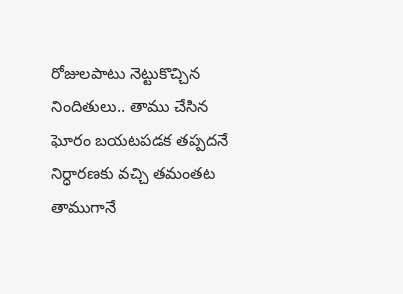రోజులపాటు నెట్టుకొచ్చిన నిందితులు.. తాము చేసిన ఘోరం బయటపడక తప్పదనే నిర్ధారణకు వచ్చి తమంతట తాముగానే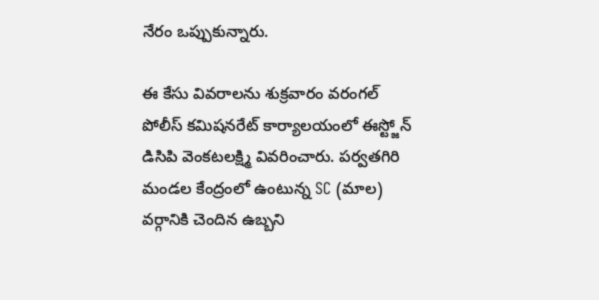నేరం ఒప్పుకున్నారు.

ఈ కేసు వివరాలను శుక్రవారం వరంగల్ పోలీస్ కమిషనరేట్ కార్యాలయంలో ఈస్ట్జోన్ డిసిపి వెంకటలక్ష్మి వివరించారు. పర్వతగిరి మండల కేంద్రంలో ఉంటున్న SC (మాల) వర్గానికి చెందిన ఉబ్బని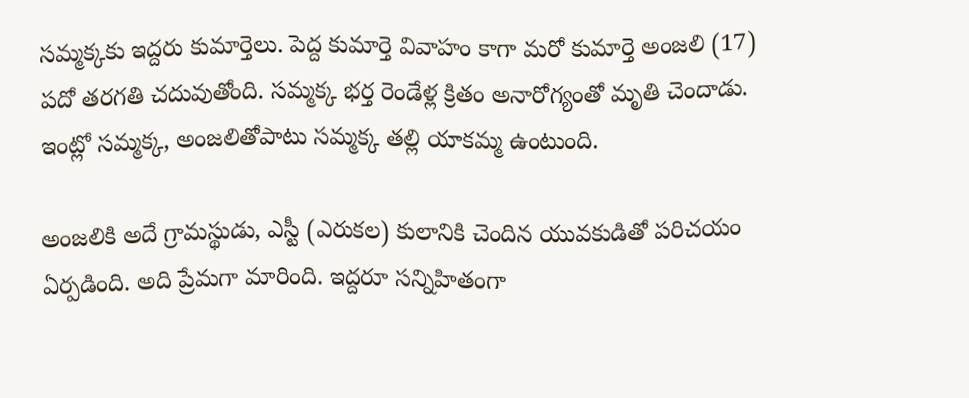సమ్మక్కకు ఇద్దరు కుమార్తెలు. పెద్ద కుమార్తె వివాహం కాగా మరో కుమార్తె అంజలి (17) పదో తరగతి చదువుతోంది. సమ్మక్క భర్త రెండేళ్ల క్రితం అనారోగ్యంతో మృతి చెందాడు. ఇంట్లో సమ్మక్క, అంజలితోపాటు సమ్మక్క తల్లి యాకమ్మ ఉంటుంది.

అంజలికి అదే గ్రామస్థుడు, ఎస్టీ (ఎరుకల) కులానికి చెందిన యువకుడితో పరిచయం ఏర్పడింది. అది ప్రేమగా మారింది. ఇద్దరూ సన్నిహితంగా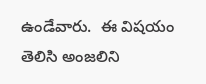ఉండేవారు.  ఈ విషయం తెలిసి అంజలిని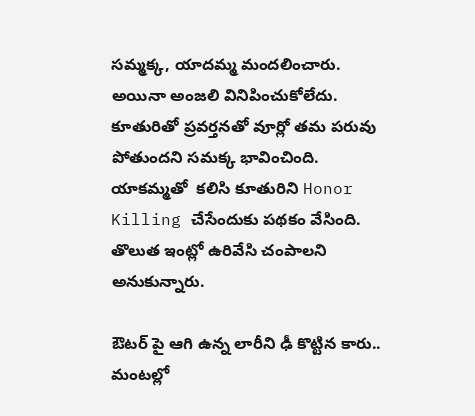సమ్మక్క, యాదమ్మ మందలించారు. అయినా అంజలి వినిపించుకోలేదు. కూతురితో ప్రవర్తనతో వూర్లో తమ పరువు పోతుందని సమక్క భావించింది. యాకమ్మతో  కలిసి కూతురిని Honor Killing చేసేందుకు పథకం వేసింది. తొలుత ఇంట్లో ఉరివేసి చంపాలని అనుకున్నారు.

ఔటర్ పై ఆగి ఉన్న లారీని ఢీ కొట్టిన కారు.. మంటల్లో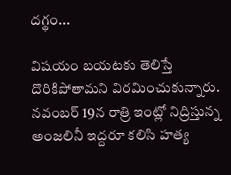దగ్థం...

విషయం బయటకు తెలిస్తే దొరికిపోతామని విరమించుకున్నారు. నవంబర్ 19న రాత్రి ఇంట్లో నిద్రిస్తున్న అంజలినీ ఇద్దరూ కలిసి హత్య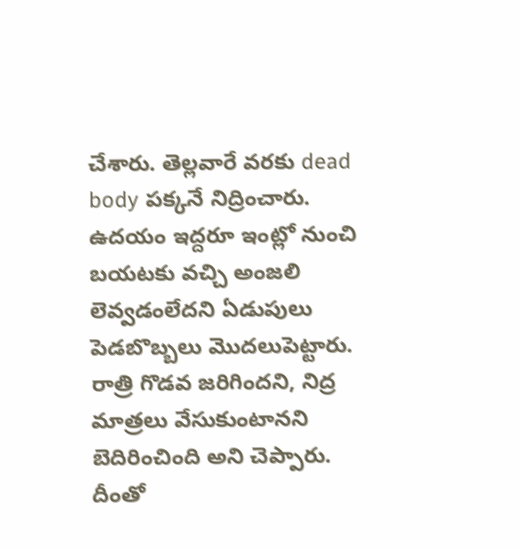చేశారు. తెల్లవారే వరకు dead body పక్కనే నిద్రించారు. ఉదయం ఇద్దరూ ఇంట్లో నుంచి బయటకు వచ్చి అంజలి లెవ్వడంలేదని ఏడుపులు పెడబొబ్బలు మొదలుపెట్టారు.  రాత్రి గొడవ జరిగిందని, నిద్ర మాత్రలు వేసుకుంటానని  బెదిరించింది అని చెప్పారు.  దీంతో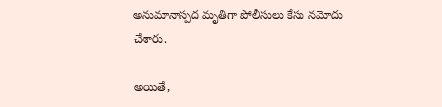అనుమానాస్పద మృతిగా పోలీసులు కేసు నమోదు చేశారు.

అయితే,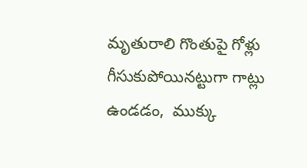మృతురాలి గొంతుపై గోళ్లు గీసుకుపోయినట్టుగా గాట్లు ఉండడం,  ముక్కు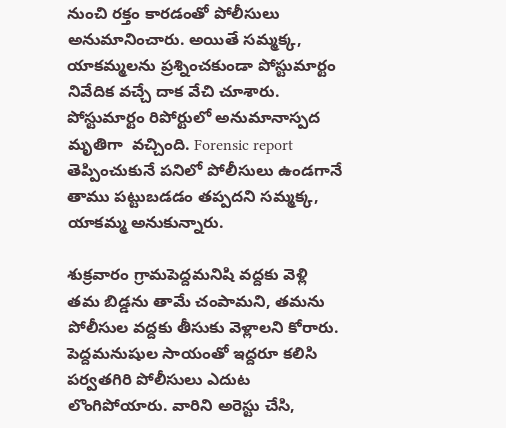నుంచి రక్తం కారడంతో పోలీసులు అనుమానించారు. అయితే సమ్మక్క, యాకమ్మలను ప్రశ్నించకుండా పోస్టుమార్టం నివేదిక వచ్చే దాక వేచి చూశారు. పోస్టుమార్టం రిపోర్టులో అనుమానాస్పద మృతిగా  వచ్చింది. Forensic report తెప్పించుకునే పనిలో పోలీసులు ఉండగానే తాము పట్టుబడడం తప్పదని సమ్మక్క, యాకమ్మ అనుకున్నారు.

శుక్రవారం గ్రామపెద్దమనిషి వద్దకు వెళ్లి తమ బిడ్డను తామే చంపామని, తమను పోలీసుల వద్దకు తీసుకు వెళ్లాలని కోరారు. పెద్దమనుషుల సాయంతో ఇద్దరూ కలిసి పర్వతగిరి పోలీసులు ఎదుట లొంగిపోయారు. వారిని అరెస్టు చేసి,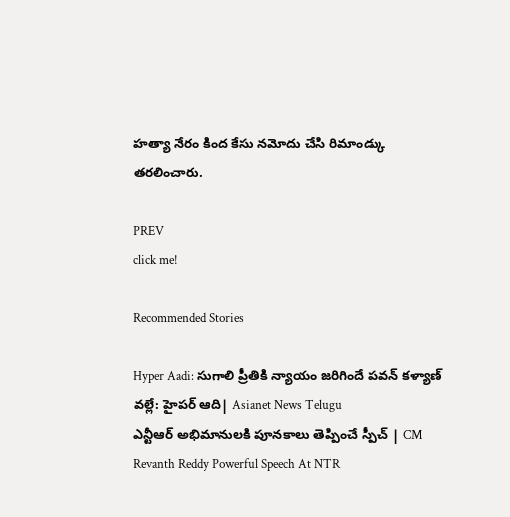హత్యా నేరం కింద కేసు నమోదు చేసి రిమాండ్కు తరలించారు.

PREV
click me!

Recommended Stories

Hyper Aadi: సుగాలి ప్రీతికి న్యాయం జరిగిందే పవన్ కళ్యాణ్ వల్లే: హైపర్ ఆది| Asianet News Telugu
ఎన్టీఆర్ అభిమానులకి పూనకాలు తెప్పించే స్పీచ్ | CM Revanth Reddy Powerful Speech At NTR